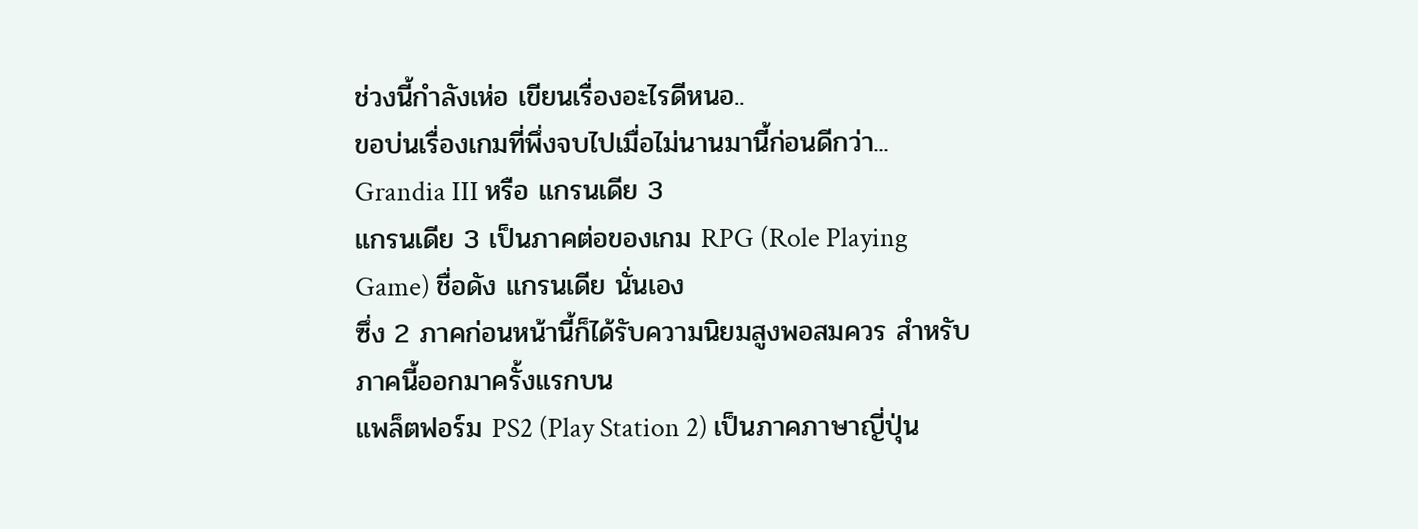ช่วงนี้กำลังเห่อ เขียนเรื่องอะไรดีหนอ..
ขอบ่นเรื่องเกมที่พึ่งจบไปเมื่อไม่นานมานี้ก่อนดีกว่า...
Grandia III หรือ แกรนเดีย 3
แกรนเดีย 3 เป็นภาคต่อของเกม RPG (Role Playing Game) ชื่อดัง แกรนเดีย นั่นเอง
ซึ่ง 2 ภาคก่อนหน้านี้ก็ได้รับความนิยมสูงพอสมควร สำหรับภาคนี้ออกมาครั้งแรกบน
แพล็ตฟอร์ม PS2 (Play Station 2) เป็นภาคภาษาญี่ปุ่น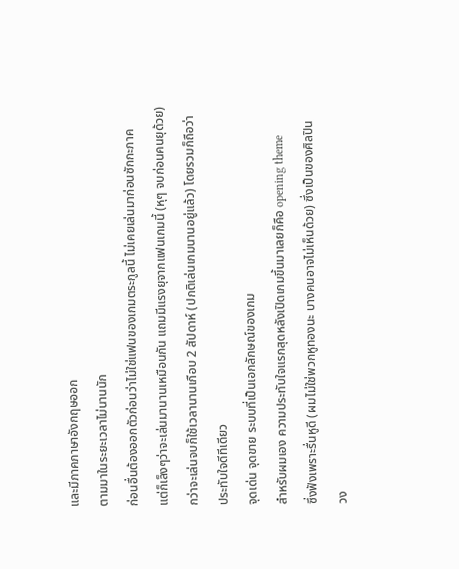และมีภาคภาษาอังกฤษออก
ตามมาในระยะเวลาไม่นานนัก
ก่อนอื่นต้องออกตัวก่อนว่าไม่ใช่แฟนของเกมตระกูลนี้ ไม่เคยเล่นมาก่อนซักกะภาค
แต่ก็เล็งๆว่าจะเล่นมานานเหมือนกัน แถมมีแรงยุจากแฟนเกมนี้ (หุๆ จบก่อนคนยุด้วย)
กว่าจะเล่นจบก็ใช้เวลานานเกือบ 2 สัปดาห์ (ปกติเล่นเกมนานอยู่แล้ว) โดยรวมก็ถือว่า
ประทับใจดีทีเดียว
จุดเด่น จุดขาย ระบบที่เป็นเอกลักษณ์ของเกม
สำหรับผมเอง ความประทับใจแรกสุดหลังเปิดเกมขึ้นมาเลยก็คือ opening theme
ซึ่งฟังเพราะรื่นหูดี (ผมไม่ใช่พวกหูทองนะ บางคนอาจไม่เห็นด้วย) ซึ่งเป็นของศิลปิน
วง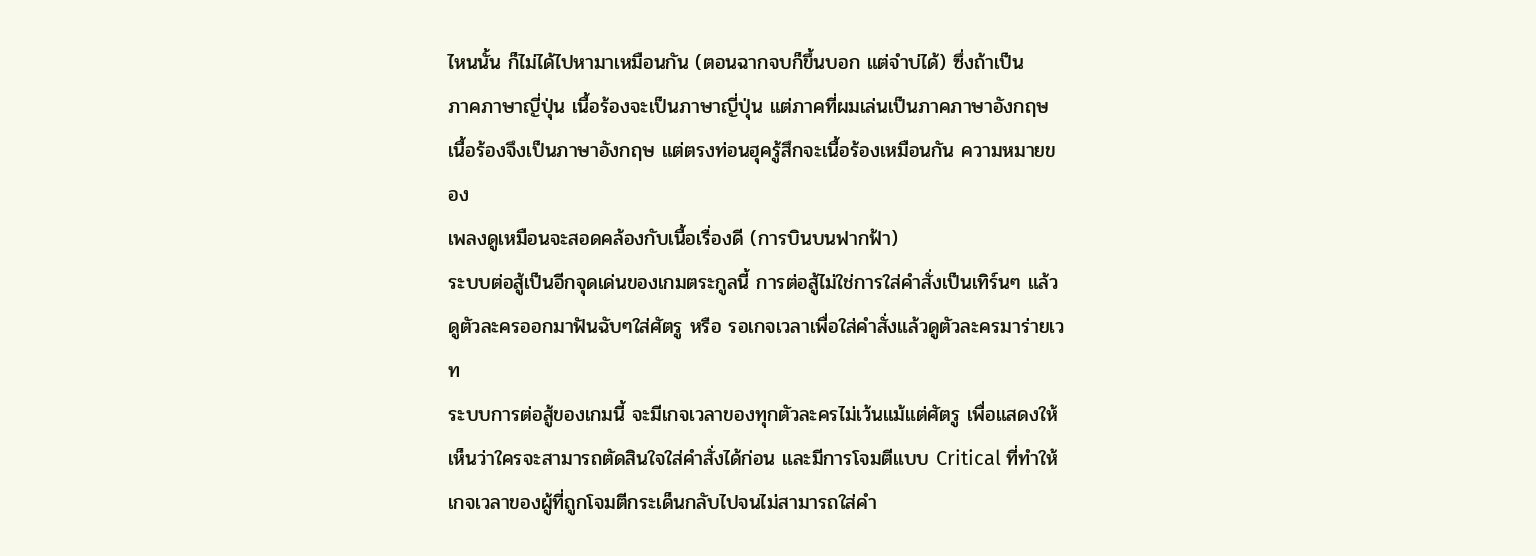ไหนนั้น ก็ไม่ได้ไปหามาเหมือนกัน (ตอนฉากจบก็ขึ้นบอก แต่จำบ่ได้) ซึ่งถ้าเป็น
ภาคภาษาญี่ปุ่น เนื้อร้องจะเป็นภาษาญี่ปุ่น แต่ภาคที่ผมเล่นเป็นภาคภาษาอังกฤษ
เนื้อร้องจึงเป็นภาษาอังกฤษ แต่ตรงท่อนฮุครู้สึกจะเนื้อร้องเหมือนกัน ความหมายของ
เพลงดูเหมือนจะสอดคล้องกับเนื้อเรื่องดี (การบินบนฟากฟ้า)
ระบบต่อสู้เป็นอีกจุดเด่นของเกมตระกูลนี้ การต่อสู้ไม่ใช่การใส่คำสั่งเป็นเทิร์นๆ แล้ว
ดูตัวละครออกมาฟันฉับๆใส่ศัตรู หรือ รอเกจเวลาเพื่อใส่คำสั่งแล้วดูตัวละครมาร่ายเวท
ระบบการต่อสู้ของเกมนี้ จะมีเกจเวลาของทุกตัวละครไม่เว้นแม้แต่ศัตรู เพื่อแสดงให้
เห็นว่าใครจะสามารถตัดสินใจใส่คำสั่งได้ก่อน และมีการโจมตีแบบ Critical ที่ทำให้
เกจเวลาของผู้ที่ถูกโจมตีกระเด็นกลับไปจนไม่สามารถใส่คำ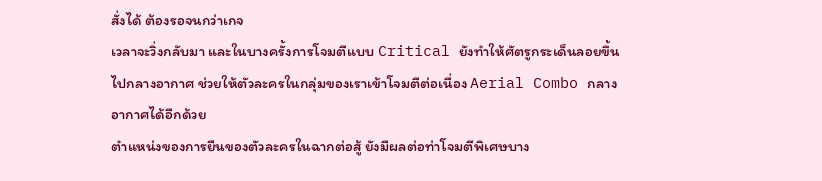สั่งได้ ต้องรอจนกว่าเกจ
เวลาจะวิ่งกลับมา และในบางครั้งการโจมตีแบบ Critical ยังทำให้ศัตรูกระเด็นลอยขึ้น
ไปกลางอากาศ ช่วยให้ตัวละครในกลุ่มของเราเข้าโจมตีต่อเนื่อง Aerial Combo กลาง
อากาศได้อีกด้วย
ตำแหน่งของการยืนของตัวละครในฉากต่อสู้ ยังมีผลต่อท่าโจมตีพิเศษบาง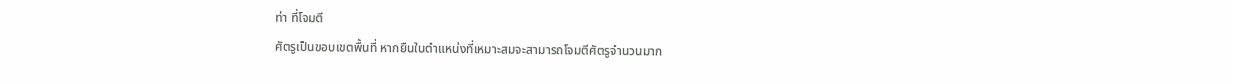ท่า ที่โจมตี
ศัตรูเป็นขอบเขตพื้นที่ หากยืนในตำแหน่งที่เหมาะสมจะสามารถโจมตีศัตรูจำนวนมาก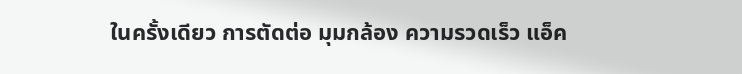ในครั้งเดียว การตัดต่อ มุมกล้อง ความรวดเร็ว แอ็ค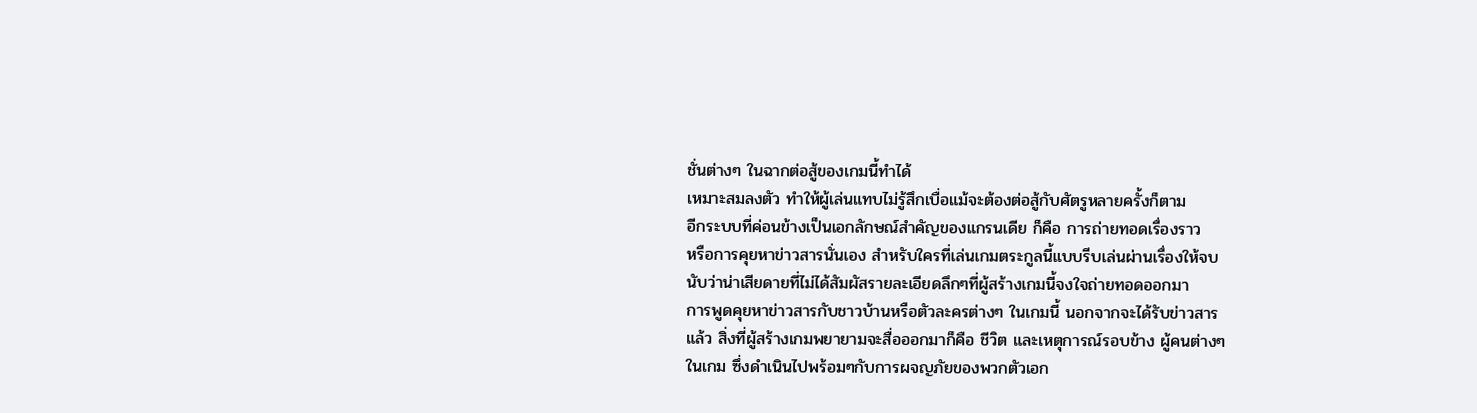ชั่นต่างๆ ในฉากต่อสู้ของเกมนี้ทำได้
เหมาะสมลงตัว ทำให้ผู้เล่นแทบไม่รู้สึกเบื่อแม้จะต้องต่อสู้กับศัตรูหลายครั้งก็ตาม
อีกระบบที่ค่อนข้างเป็นเอกลักษณ์สำคัญของแกรนเดีย ก็คือ การถ่ายทอดเรื่องราว
หรือการคุยหาข่าวสารนั่นเอง สำหรับใครที่เล่นเกมตระกูลนี้แบบรีบเล่นผ่านเรื่องให้จบ
นับว่าน่าเสียดายที่ไม่ได้สัมผัสรายละเอียดลึกๆที่ผู้สร้างเกมนี้จงใจถ่ายทอดออกมา
การพูดคุยหาข่าวสารกับชาวบ้านหรือตัวละครต่างๆ ในเกมนี้ นอกจากจะได้รับข่าวสาร
แล้ว สิ่งที่ผู้สร้างเกมพยายามจะสื่อออกมาก็คือ ชีวิต และเหตุการณ์รอบข้าง ผู้คนต่างๆ
ในเกม ซึ่งดำเนินไปพร้อมๆกับการผจญภัยของพวกตัวเอก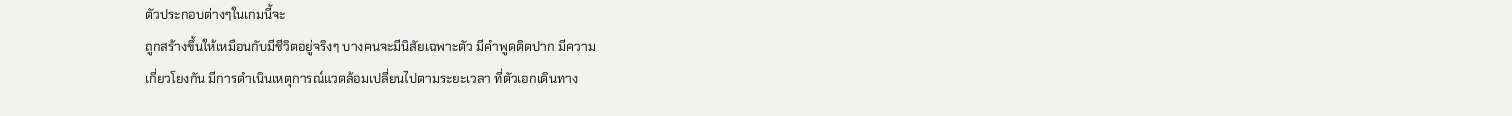ตัวประกอบต่างๆในเกมนี้จะ
ถูกสร้างขึ้นให้เหมือนกับมีชีวิตอยู่จริงๆ บางคนจะมีนิสัยเฉพาะตัว มีคำพูดติดปาก มีความ
เกี่ยวโยงกัน มีการดำเนินเหตุการณ์แวดล้อมเปลี่ยนไปตามระยะเวลา ที่ตัวเอกเดินทาง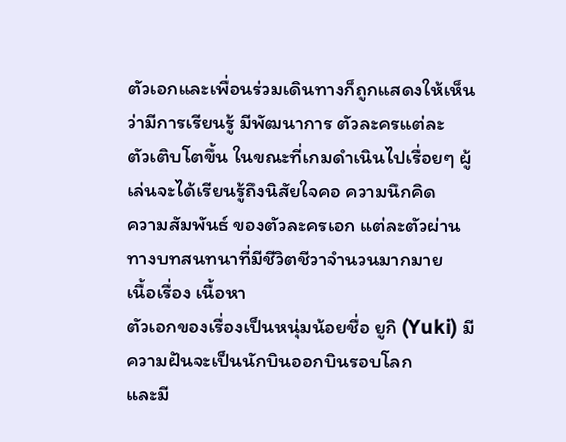ตัวเอกและเพื่อนร่วมเดินทางก็ถูกแสดงให้เห็นว่ามีการเรียนรู้ มีพัฒนาการ ตัวละครแต่ละ
ตัวเติบโตขึ้น ในขณะที่เกมดำเนินไปเรื่อยๆ ผู้เล่นจะได้เรียนรู้ถึงนิสัยใจคอ ความนึกคิด
ความสัมพันธ์ ของตัวละครเอก แต่ละตัวผ่านทางบทสนทนาที่มีชีวิตชีวาจำนวนมากมาย
เนื้อเรื่อง เนื้อหา
ตัวเอกของเรื่องเป็นหนุ่มน้อยชื่อ ยูกิ (Yuki) มีความฝันจะเป็นนักบินออกบินรอบโลก
และมี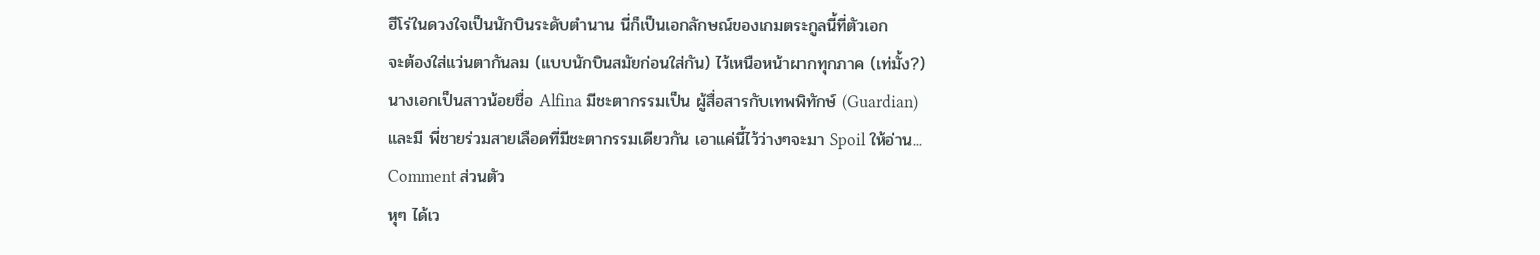ฮีโร่ในดวงใจเป็นนักบินระดับตำนาน นี่ก็เป็นเอกลักษณ์ของเกมตระกูลนี้ที่ตัวเอก
จะต้องใส่แว่นตากันลม (แบบนักบินสมัยก่อนใส่กัน) ไว้เหนือหน้าผากทุกภาค (เท่มั้ง?)
นางเอกเป็นสาวน้อยชื่อ Alfina มีชะตากรรมเป็น ผู้สื่อสารกับเทพพิทักษ์ (Guardian)
และมี พี่ชายร่วมสายเลือดที่มีชะตากรรมเดียวกัน เอาแค่นี้ไว้ว่างๆจะมา Spoil ให้อ่าน...
Comment ส่วนตัว
หุๆ ได้เว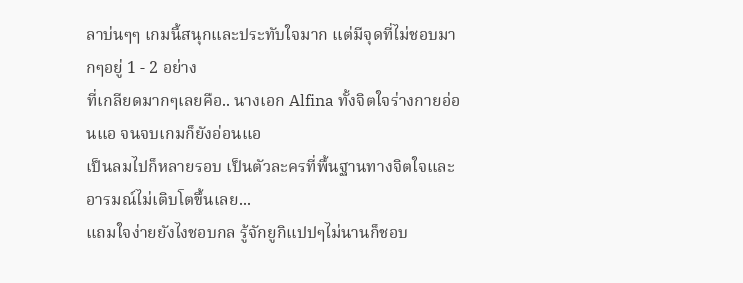ลาบ่นๆๆ เกมนี้สนุกและประทับใจมาก แต่มีจุดที่ไม่ชอบมากๆอยู่ 1 - 2 อย่าง
ที่เกลียดมากๆเลยคือ.. นางเอก Alfina ทั้งจิตใจร่างกายอ่อนแอ จนจบเกมก็ยังอ่อนแอ
เป็นลมไปก็หลายรอบ เป็นตัวละครที่พื้นฐานทางจิตใจและอารมณ์ไม่เติบโตขึ้นเลย...
แถมใจง่ายยังไงชอบกล รู้จักยูกิแปปๆไม่นานก็ชอบ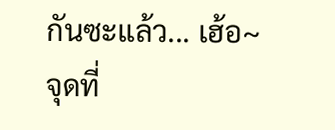กันซะแล้ว... เฮ้อ~
จุดที่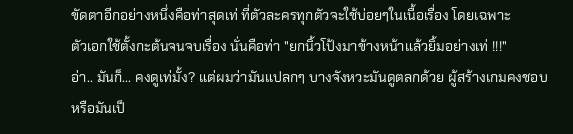ขัดตาอีกอย่างหนึ่งคือท่าสุดเท่ ที่ตัวละครทุกตัวจะใช้บ่อยๆในเนื้อเรื่อง โดยเฉพาะ
ตัวเอกใช้ตั้งกะต้นจนจบเรื่อง นั่นคือท่า "ยกนิ้วโป้งมาข้างหน้าแล้วยิ้มอย่างเท่ !!!"
อ่า.. มันก็... คงดูเท่มั้ง? แต่ผมว่ามันแปลกๆ บางจังหวะมันดูตลกด้วย ผู้สร้างเกมคงชอบ
หรือมันเป็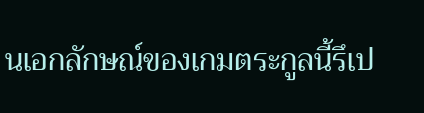นเอกลักษณ์ของเกมตระกูลนี้รึเป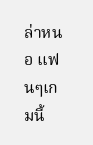ล่าหนอ แฟนๆเกมนี้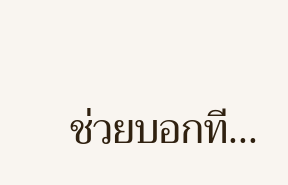ช่วยบอกที...